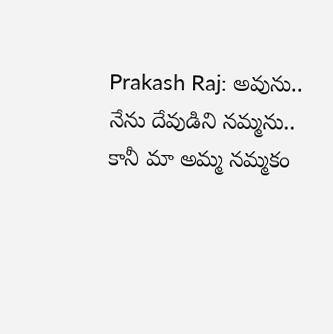Prakash Raj: అవును.. నేను దేవుడిని నమ్మను.. కానీ మా అమ్మ నమ్మకం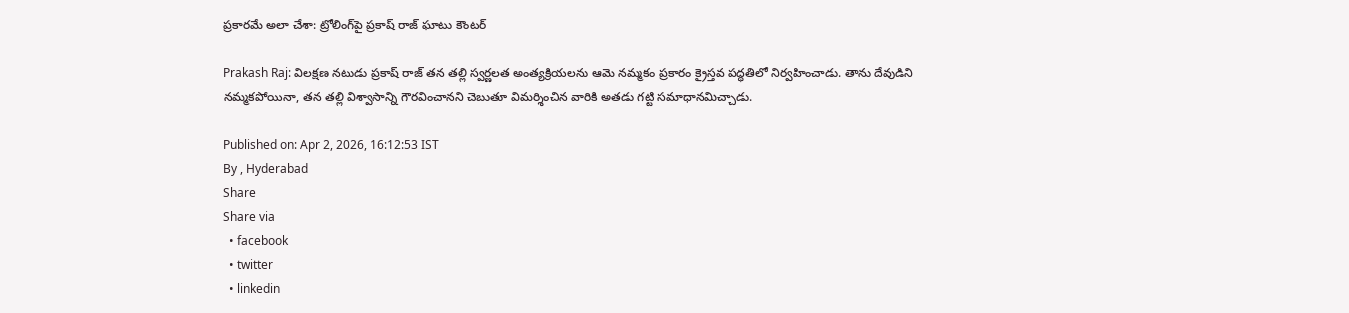ప్రకారమే అలా చేశా: ట్రోలింగ్‌పై ప్రకాష్ రాజ్ ఘాటు కౌంటర్

Prakash Raj: విలక్షణ నటుడు ప్రకాష్ రాజ్ తన తల్లి స్వర్ణలత అంత్యక్రియలను ఆమె నమ్మకం ప్రకారం క్రైస్తవ పద్ధతిలో నిర్వహించాడు. తాను దేవుడిని నమ్మకపోయినా, తన తల్లి విశ్వాసాన్ని గౌరవించానని చెబుతూ విమర్శించిన వారికి అతడు గట్టి సమాధానమిచ్చాడు.

Published on: Apr 2, 2026, 16:12:53 IST
By , Hyderabad
Share
Share via
  • facebook
  • twitter
  • linkedin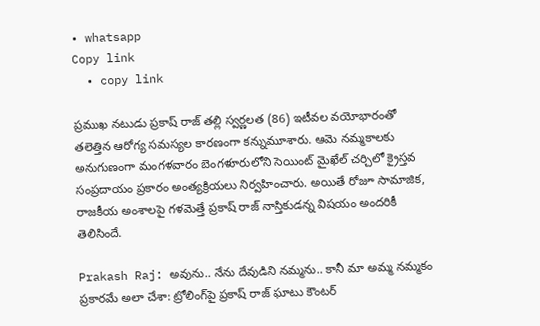• whatsapp
Copy link
  • copy link

ప్రముఖ నటుడు ప్రకాష్ రాజ్ తల్లి స్వర్ణలత (86) ఇటీవల వయోభారంతో తలెత్తిన ఆరోగ్య సమస్యల కారణంగా కన్నుమూశారు. ఆమె నమ్మకాలకు అనుగుణంగా మంగళవారం బెంగళూరులోని సెయింట్ మైఖేల్ చర్చిలో క్రైస్తవ సంప్రదాయం ప్రకారం అంత్యక్రియలు నిర్వహించారు. అయితే రోజూ సామాజిక, రాజకీయ అంశాలపై గళమెత్తే ప్రకాష్ రాజ్ నాస్తికుడన్న విషయం అందరికీ తెలిసిందే.

Prakash Raj: అవును.. నేను దేవుడిని నమ్మను.. కానీ మా అమ్మ నమ్మకం ప్రకారమే అలా చేశా: ట్రోలింగ్‌పై ప్రకాష్ రాజ్ ఘాటు కౌంటర్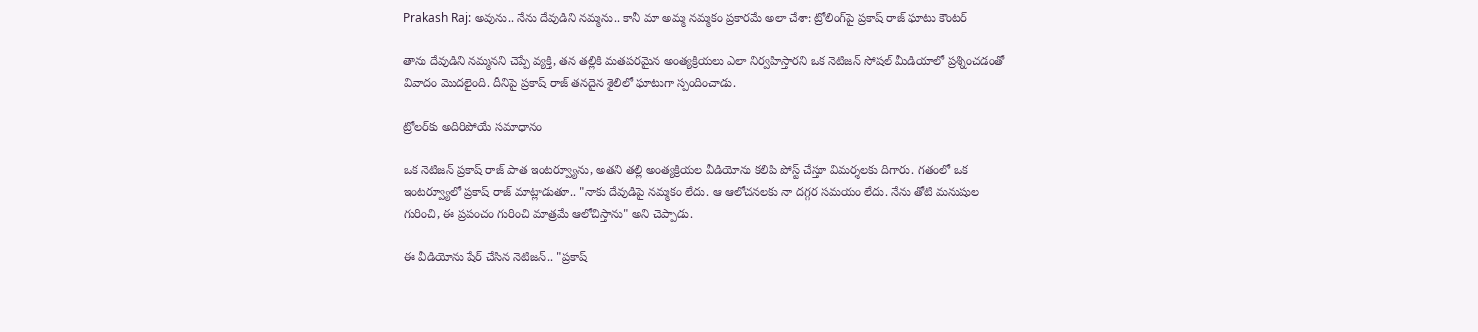Prakash Raj: అవును.. నేను దేవుడిని నమ్మను.. కానీ మా అమ్మ నమ్మకం ప్రకారమే అలా చేశా: ట్రోలింగ్‌పై ప్రకాష్ రాజ్ ఘాటు కౌంటర్

తాను దేవుడిని నమ్మనని చెప్పే వ్యక్తి, తన తల్లికి మతపరమైన అంత్యక్రియలు ఎలా నిర్వహిస్తారని ఒక నెటిజన్ సోషల్ మీడియాలో ప్రశ్నించడంతో వివాదం మొదలైంది. దీనిపై ప్రకాష్ రాజ్ తనదైన శైలిలో ఘాటుగా స్పందించాడు.

ట్రోలర్‌కు అదిరిపోయే సమాధానం

ఒక నెటిజన్ ప్రకాష్ రాజ్ పాత ఇంటర్వ్యూను, అతని తల్లి అంత్యక్రియల వీడియోను కలిపి పోస్ట్ చేస్తూ విమర్శలకు దిగారు. గతంలో ఒక ఇంటర్వ్యూలో ప్రకాష్ రాజ్ మాట్లాడుతూ.. "నాకు దేవుడిపై నమ్మకం లేదు. ఆ ఆలోచనలకు నా దగ్గర సమయం లేదు. నేను తోటి మనుషుల గురించి, ఈ ప్రపంచం గురించి మాత్రమే ఆలోచిస్తాను" అని చెప్పాడు.

ఈ వీడియోను షేర్ చేసిన నెటిజన్.. "ప్రకాష్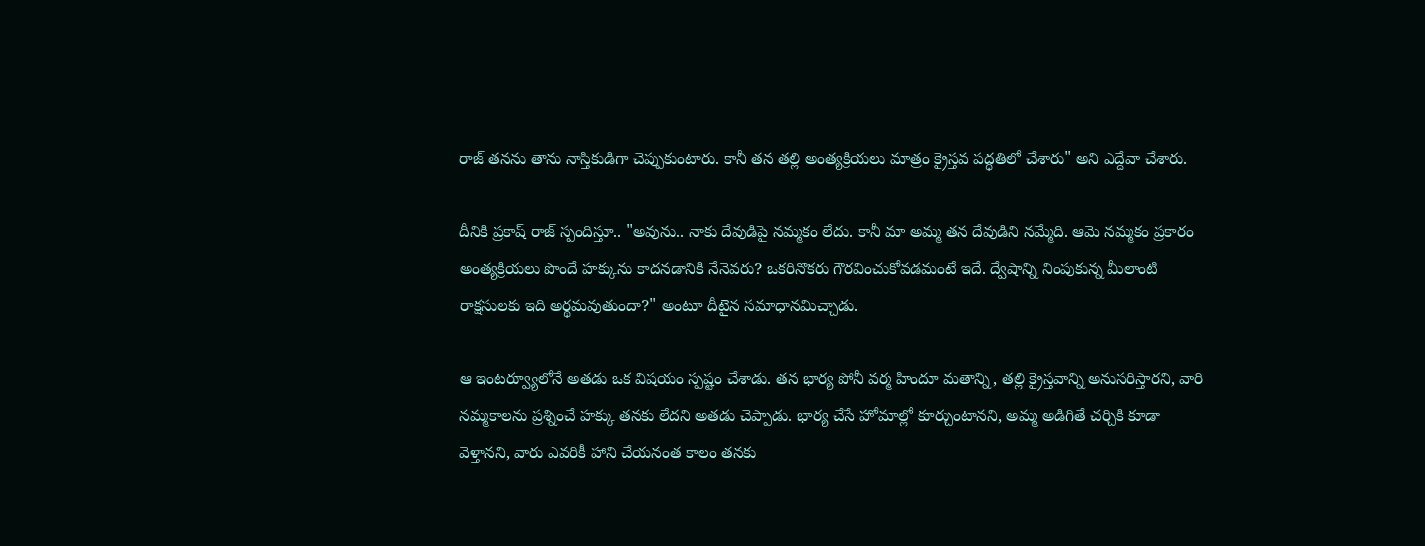రాజ్ తనను తాను నాస్తికుడిగా చెప్పుకుంటారు. కానీ తన తల్లి అంత్యక్రియలు మాత్రం క్రైస్తవ పద్ధతిలో చేశారు" అని ఎద్దేవా చేశారు.

దీనికి ప్రకాష్ రాజ్ స్పందిస్తూ.. "అవును.. నాకు దేవుడిపై నమ్మకం లేదు. కానీ మా అమ్మ తన దేవుడిని నమ్మేది. ఆమె నమ్మకం ప్రకారం అంత్యక్రియలు పొందే హక్కును కాదనడానికి నేనెవరు? ఒకరినొకరు గౌరవించుకోవడమంటే ఇదే. ద్వేషాన్ని నింపుకున్న మీలాంటి రాక్షసులకు ఇది అర్థమవుతుందా?" అంటూ దీటైన సమాధానమిచ్చాడు.

ఆ ఇంటర్వ్యూలోనే అతడు ఒక విషయం స్పష్టం చేశాడు. తన భార్య పోనీ వర్మ హిందూ మతాన్ని, తల్లి క్రైస్తవాన్ని అనుసరిస్తారని, వారి నమ్మకాలను ప్రశ్నించే హక్కు తనకు లేదని అతడు చెప్పాడు. భార్య చేసే హోమాల్లో కూర్చుంటానని, అమ్మ అడిగితే చర్చికి కూడా వెళ్తానని, వారు ఎవరికీ హాని చేయనంత కాలం తనకు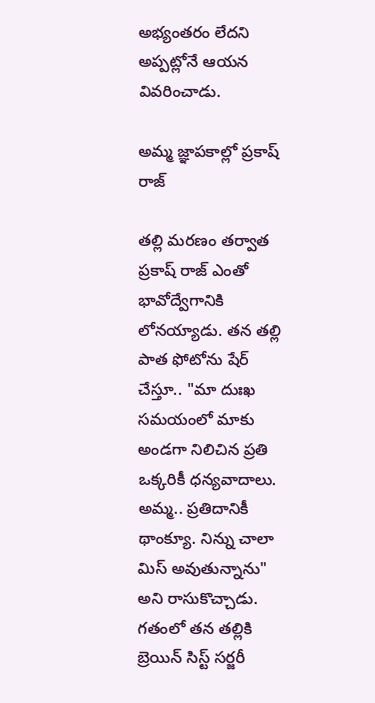అభ్యంతరం లేదని అప్పట్లోనే ఆయన వివరించాడు.

అమ్మ జ్ఞాపకాల్లో ప్రకాష్ రాజ్

తల్లి మరణం తర్వాత ప్రకాష్ రాజ్ ఎంతో భావోద్వేగానికి లోనయ్యాడు. తన తల్లి పాత ఫోటోను షేర్ చేస్తూ.. "మా దుఃఖ సమయంలో మాకు అండగా నిలిచిన ప్రతి ఒక్కరికీ ధన్యవాదాలు. అమ్మ.. ప్రతిదానికీ థాంక్యూ. నిన్ను చాలా మిస్ అవుతున్నాను" అని రాసుకొచ్చాడు. గతంలో తన తల్లికి బ్రెయిన్ సిస్ట్ సర్జరీ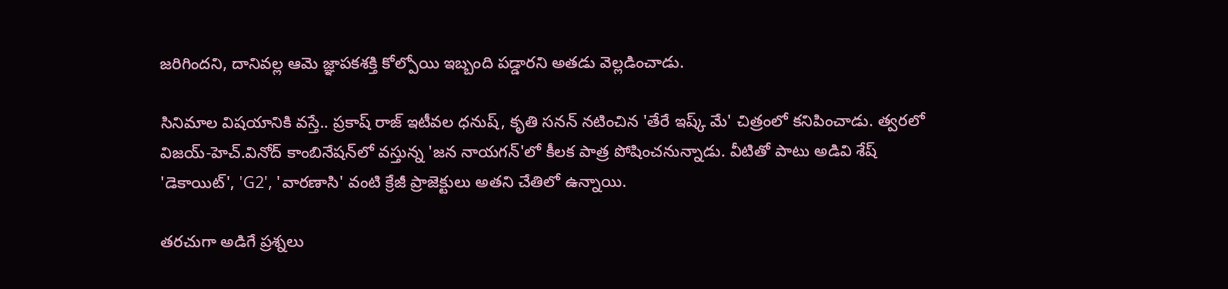జరిగిందని, దానివల్ల ఆమె జ్ఞాపకశక్తి కోల్పోయి ఇబ్బంది పడ్డారని అతడు వెల్లడించాడు.

సినిమాల విషయానికి వస్తే.. ప్రకాష్ రాజ్ ఇటీవల ధనుష్, కృతి సనన్ నటించిన 'తేరే ఇష్క్ మే' చిత్రంలో కనిపించాడు. త్వరలో విజయ్-హెచ్.వినోద్ కాంబినేషన్‌లో వస్తున్న 'జన నాయగన్'లో కీలక పాత్ర పోషించనున్నాడు. వీటితో పాటు అడివి శేష్ 'డెకాయిట్', 'G2', 'వారణాసి' వంటి క్రేజీ ప్రాజెక్టులు అతని చేతిలో ఉన్నాయి.

తరచుగా అడిగే ప్రశ్నలు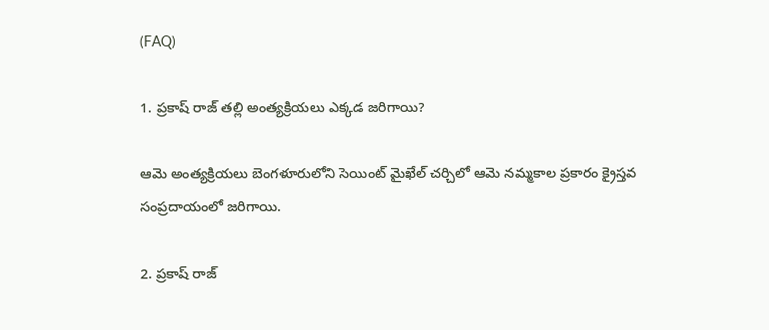(FAQ)

1. ప్రకాష్ రాజ్ తల్లి అంత్యక్రియలు ఎక్కడ జరిగాయి?

ఆమె అంత్యక్రియలు బెంగళూరులోని సెయింట్ మైఖేల్ చర్చిలో ఆమె నమ్మకాల ప్రకారం క్రైస్తవ సంప్రదాయంలో జరిగాయి.

2. ప్రకాష్ రాజ్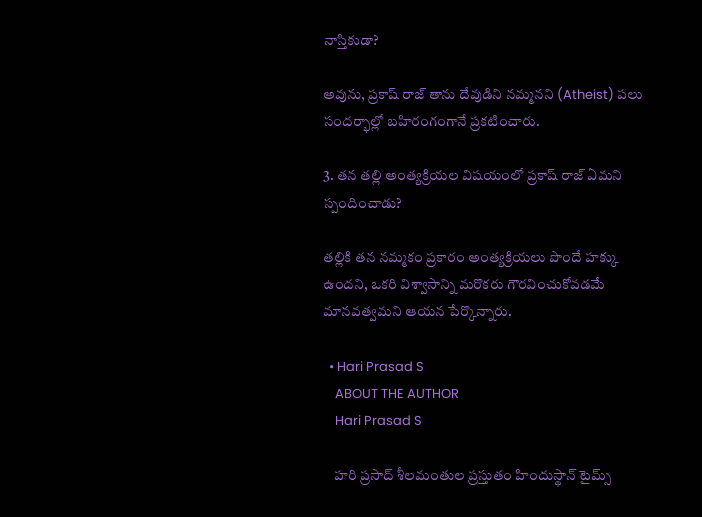నాస్తికుడా?

అవును, ప్రకాష్ రాజ్ తాను దేవుడిని నమ్మనని (Atheist) పలు సందర్భాల్లో బహిరంగంగానే ప్రకటించారు.

3. తన తల్లి అంత్యక్రియల విషయంలో ప్రకాష్ రాజ్ ఏమని స్పందించాడు?

తల్లికి తన నమ్మకం ప్రకారం అంత్యక్రియలు పొందే హక్కు ఉందని, ఒకరి విశ్వాసాన్ని మరొకరు గౌరవించుకోవడమే మానవత్వమని ఆయన పేర్కొన్నారు.

  • Hari Prasad S
    ABOUT THE AUTHOR
    Hari Prasad S

    హరి ప్రసాద్ శీలమంతుల ప్రస్తుతం హిందుస్థాన్ టైమ్స్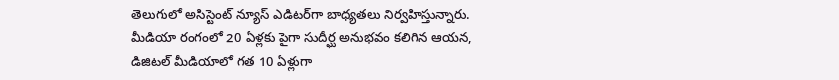తెలుగులో అసిస్టెంట్ న్యూస్ ఎడిటర్‌గా బాధ్యతలు నిర్వహిస్తున్నారు. మీడియా రంగంలో 20 ఏళ్లకు పైగా సుదీర్ఘ అనుభవం కలిగిన ఆయన, డిజిటల్ మీడియాలో గత 10 ఏళ్లుగా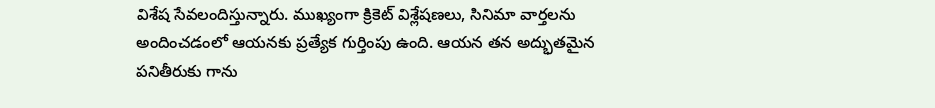విశేష సేవలందిస్తున్నారు. ముఖ్యంగా క్రికెట్ విశ్లేషణలు, సినిమా వార్తలను అందించడంలో ఆయనకు ప్రత్యేక గుర్తింపు ఉంది. ఆయన తన అద్భుతమైన పనితీరుకు గాను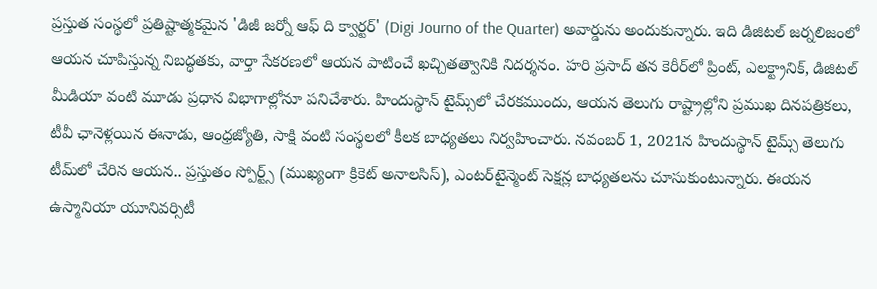ప్రస్తుత సంస్థలో ప్రతిష్టాత్మకమైన 'డిజీ జర్నో ఆఫ్ ది క్వార్టర్' (Digi Journo of the Quarter) అవార్డును అందుకున్నారు. ఇది డిజిటల్ జర్నలిజంలో ఆయన చూపిస్తున్న నిబద్ధతకు, వార్తా సేకరణలో ఆయన పాటించే ఖచ్చితత్వానికి నిదర్శనం. హరి ప్రసాద్ తన కెరీర్‌లో ప్రింట్, ఎలక్ట్రానిక్, డిజిటల్ మీడియా వంటి మూడు ప్రధాన విభాగాల్లోనూ పనిచేశారు. హిందుస్థాన్ టైమ్స్‌లో చేరకముందు, ఆయన తెలుగు రాష్ట్రాల్లోని ప్రముఖ దినపత్రికలు, టీవీ ఛానెళ్లయిన ఈనాడు, ఆంధ్రజ్యోతి, సాక్షి వంటి సంస్థలలో కీలక బాధ్యతలు నిర్వహించారు. నవంబర్ 1, 2021న హిందుస్థాన్ టైమ్స్ తెలుగు టీమ్‌లో చేరిన ఆయన.. ప్రస్తుతం స్పోర్ట్స్ (ముఖ్యంగా క్రికెట్ అనాలసిస్), ఎంటర్‌టైన్మెంట్ సెక్షన్ల బాధ్యతలను చూసుకుంటున్నారు. ఈయన ఉస్మానియా యూనివర్సిటీ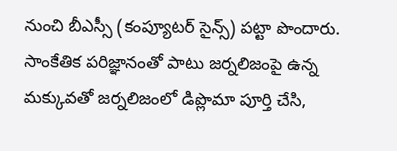నుంచి బీఎస్సీ (కంప్యూటర్ సైన్స్) పట్టా పొందారు. సాంకేతిక పరిజ్ఞానంతో పాటు జర్నలిజంపై ఉన్న మక్కువతో జర్నలిజంలో డిప్లొమా పూర్తి చేసి,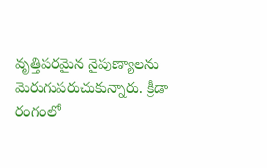వృత్తిపరమైన నైపుణ్యాలను మెరుగుపరుచుకున్నారు. క్రీడా రంగంలో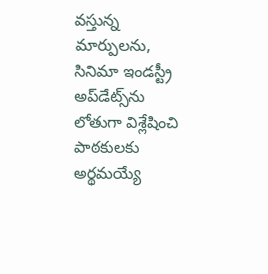వస్తున్న మార్పులను, సినిమా ఇండస్ట్రీ అప్‌డేట్స్‌ను లోతుగా విశ్లేషించి పాఠకులకు అర్థమయ్యే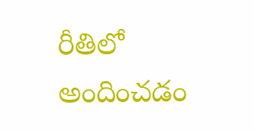రీతిలో అందించడం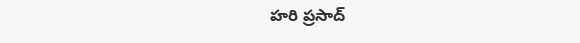హరి ప్రసాద్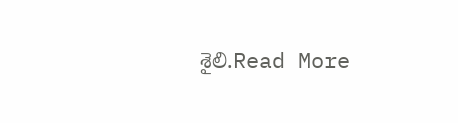శైలి.Read More